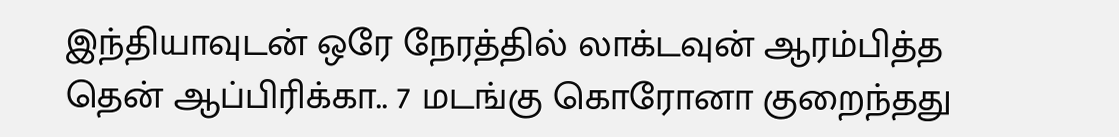இந்தியாவுடன் ஒரே நேரத்தில் லாக்டவுன் ஆரம்பித்த தென் ஆப்பிரிக்கா.. 7 மடங்கு கொரோனா குறைந்தது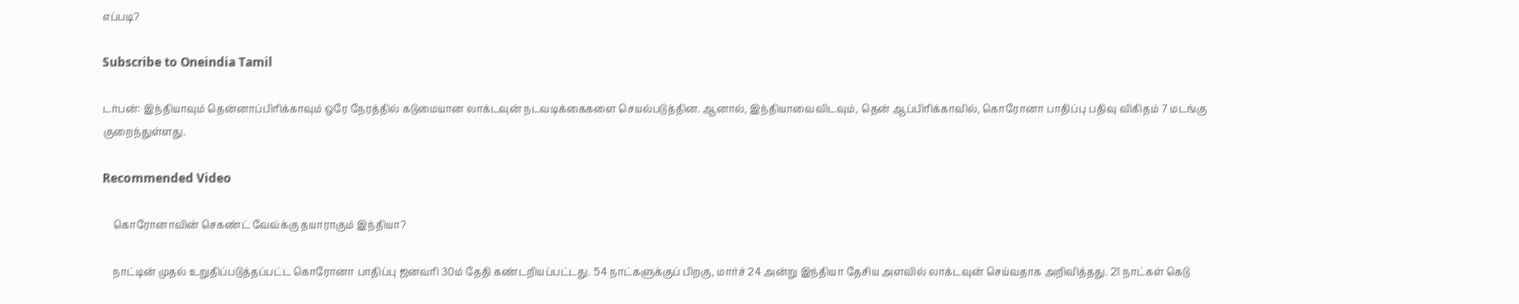எப்படி?

Subscribe to Oneindia Tamil

டர்பன்: இந்தியாவும் தென்னாப்பிரிக்காவும் ஒரே நேரத்தில் கடுமையான லாக்டவுன் நடவடிக்கைகளை செயல்படுத்தின. ஆனால், இந்தியாவைவிடவும், தென் ஆப்பிரிக்காவில், கொரோனா பாதிப்பு பதிவு விகிதம் 7 மடங்கு குறைந்துள்ளது.

Recommended Video

    கொரோனாவின் செகண்ட் வேவ்க்கு தயாராகும் இந்தியா?

    நாட்டின் முதல் உறுதிப்படுத்தப்பட்ட கொரோனா பாதிப்பு ஜனவரி 30ம் தேதி கண்டறியப்பட்டது. 54 நாட்களுக்குப் பிறகு, மார்ச் 24 அன்று இந்தியா தேசிய அளவில் லாக்டவுன் செய்வதாக அறிவித்தது. 21 நாட்கள் கெடு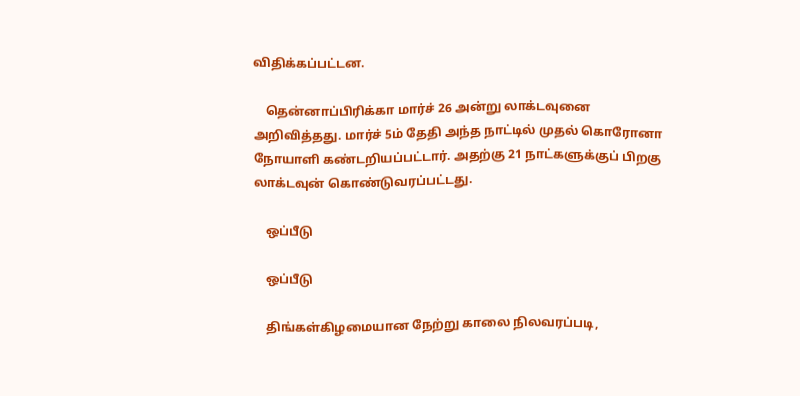விதிக்கப்பட்டன.

    தென்னாப்பிரிக்கா மார்ச் 26 அன்று லாக்டவுனை அறிவித்தது. மார்ச் 5ம் தேதி அந்த நாட்டில் முதல் கொரோனா நோயாளி கண்டறியப்பட்டார். அதற்கு 21 நாட்களுக்குப் பிறகு லாக்டவுன் கொண்டுவரப்பட்டது.

    ஒப்பீடு

    ஒப்பீடு

    திங்கள்கிழமையான நேற்று காலை நிலவரப்படி,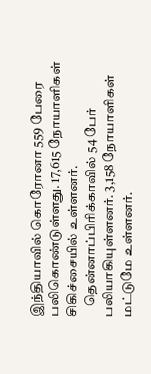இந்தியாவில் கொரோனா 559 பேரை பலிகொண்டுள்ளது. 17,615 நோயாளிகள் சிகிச்சையில் உள்ளனர்.
    தென்னாப்பிரிக்காவில் 54 பேர் பலியாகியுள்ளனர். 3,158 நோயாளிகள் மட்டுமே உள்ளனர்.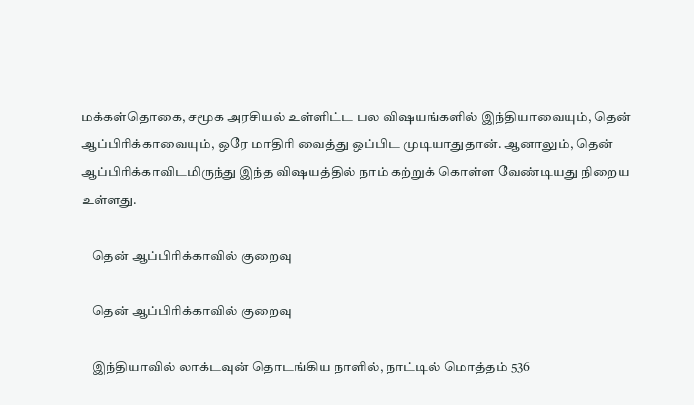மக்கள்தொகை, சமூக அரசியல் உள்ளிட்ட பல விஷயங்களில் இந்தியாவையும், தென் ஆப்பிரிக்காவையும், ஒரே மாதிரி வைத்து ஒப்பிட முடியாதுதான். ஆனாலும், தென் ஆப்பிரிக்காவிடமிருந்து இந்த விஷயத்தில் நாம் கற்றுக் கொள்ள வேண்டியது நிறைய உள்ளது.

    தென் ஆப்பிரிக்காவில் குறைவு

    தென் ஆப்பிரிக்காவில் குறைவு

    இந்தியாவில் லாக்டவுன் தொடங்கிய நாளில், நாட்டில் மொத்தம் 536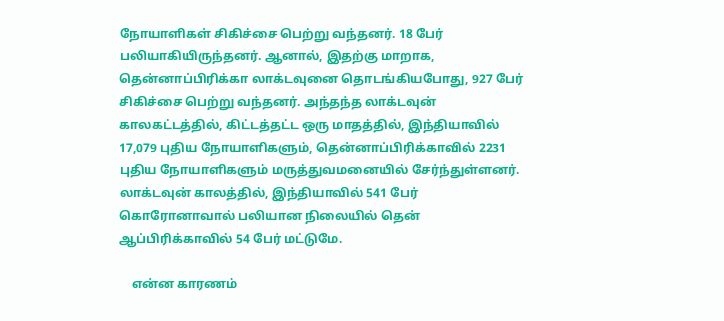நோயாளிகள் சிகிச்சை பெற்று வந்தனர். 18 பேர் பலியாகியிருந்தனர். ஆனால், இதற்கு மாறாக, தென்னாப்பிரிக்கா லாக்டவுனை தொடங்கியபோது, 927 பேர் சிகிச்சை பெற்று வந்தனர். அந்தந்த லாக்டவுன் காலகட்டத்தில், கிட்டத்தட்ட ஒரு மாதத்தில், இந்தியாவில் 17,079 புதிய நோயாளிகளும், தென்னாப்பிரிக்காவில் 2231 புதிய நோயாளிகளும் மருத்துவமனையில் சேர்ந்துள்ளனர். லாக்டவுன் காலத்தில், இந்தியாவில் 541 பேர் கொரோனாவால் பலியான நிலையில் தென் ஆப்பிரிக்காவில் 54 பேர் மட்டுமே.

    என்ன காரணம்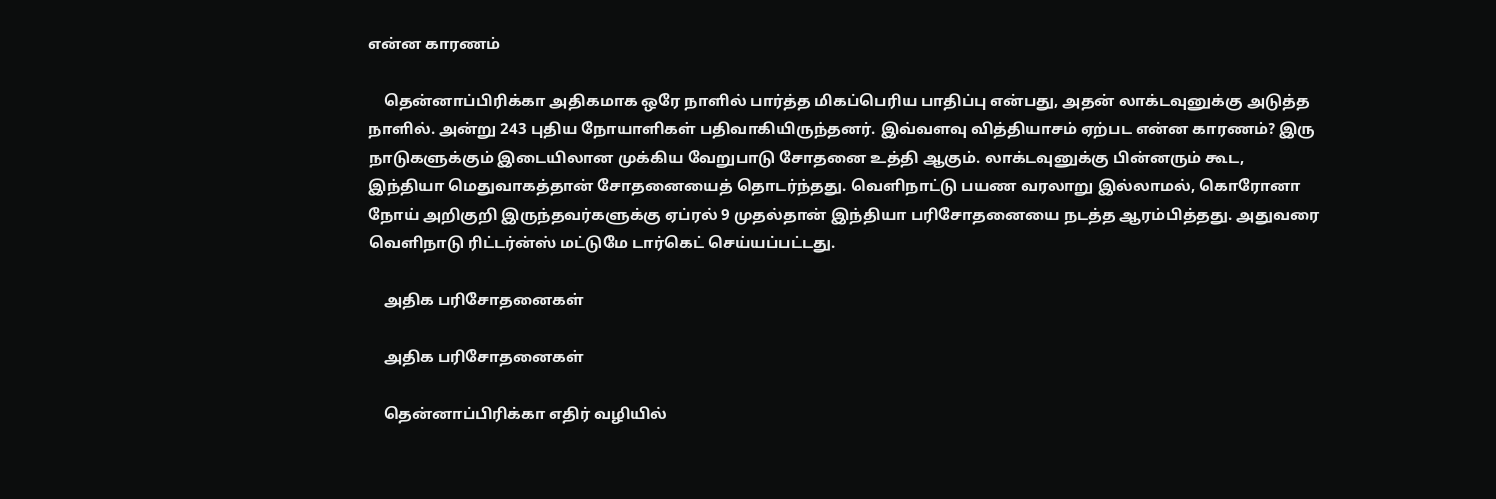என்ன காரணம்

    தென்னாப்பிரிக்கா அதிகமாக ஒரே நாளில் பார்த்த மிகப்பெரிய பாதிப்பு என்பது, அதன் லாக்டவுனுக்கு அடுத்த நாளில். அன்று 243 புதிய நோயாளிகள் பதிவாகியிருந்தனர். இவ்வளவு வித்தியாசம் ஏற்பட என்ன காரணம்? இரு நாடுகளுக்கும் இடையிலான முக்கிய வேறுபாடு சோதனை உத்தி ஆகும். லாக்டவுனுக்கு பின்னரும் கூட, இந்தியா மெதுவாகத்தான் சோதனையைத் தொடர்ந்தது. வெளிநாட்டு பயண வரலாறு இல்லாமல், கொரோனா நோய் அறிகுறி இருந்தவர்களுக்கு ஏப்ரல் 9 முதல்தான் இந்தியா பரிசோதனையை நடத்த ஆரம்பித்தது. அதுவரை வெளிநாடு ரிட்டர்ன்ஸ் மட்டுமே டார்கெட் செய்யப்பட்டது.

    அதிக பரிசோதனைகள்

    அதிக பரிசோதனைகள்

    தென்னாப்பிரிக்கா எதிர் வழியில்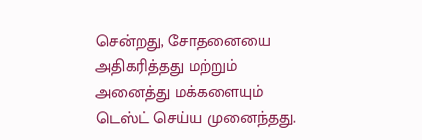சென்றது, சோதனையை அதிகரித்தது மற்றும் அனைத்து மக்களையும் டெஸ்ட் செய்ய முனைந்தது.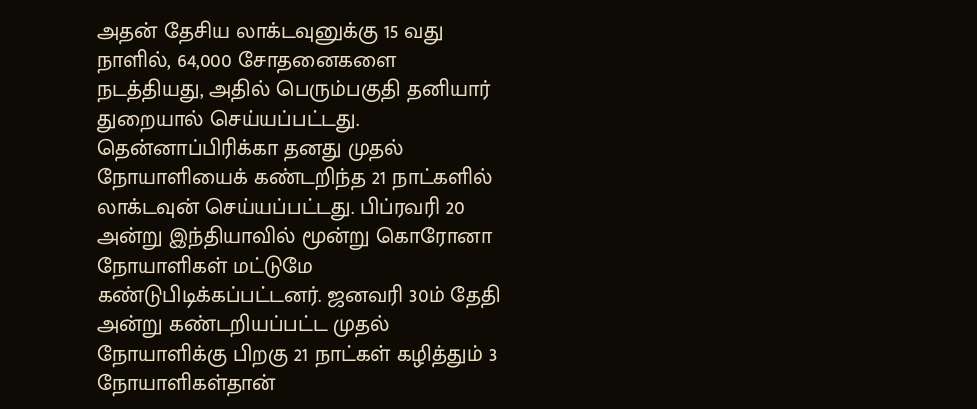அதன் தேசிய லாக்டவுனுக்கு 15 வது நாளில், 64,000 சோதனைகளை நடத்தியது, அதில் பெரும்பகுதி தனியார் துறையால் செய்யப்பட்டது. தென்னாப்பிரிக்கா தனது முதல் நோயாளியைக் கண்டறிந்த 21 நாட்களில் லாக்டவுன் செய்யப்பட்டது. பிப்ரவரி 20 அன்று இந்தியாவில் மூன்று கொரோனா நோயாளிகள் மட்டுமே கண்டுபிடிக்கப்பட்டனர். ஜனவரி 30ம் தேதி அன்று கண்டறியப்பட்ட முதல் நோயாளிக்கு பிறகு 21 நாட்கள் கழித்தும் 3 நோயாளிகள்தான்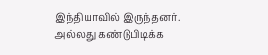இந்தியாவில் இருந்தனர். அல்லது கண்டுபிடிக்க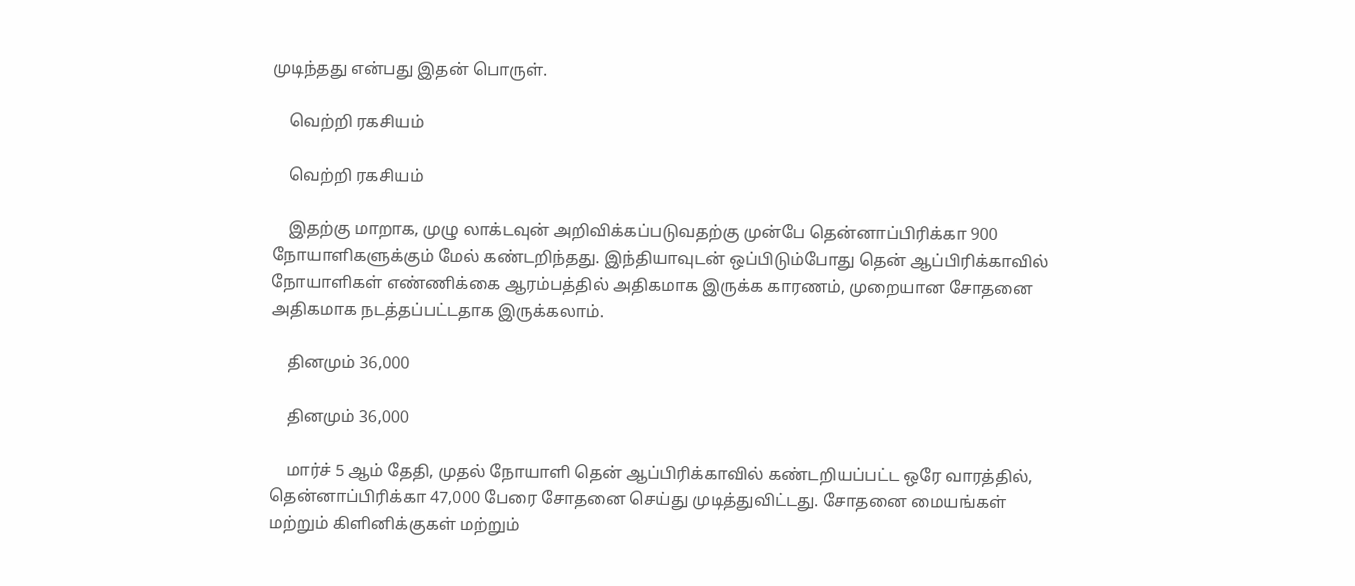முடிந்தது என்பது இதன் பொருள்.

    வெற்றி ரகசியம்

    வெற்றி ரகசியம்

    இதற்கு மாறாக, முழு லாக்டவுன் அறிவிக்கப்படுவதற்கு முன்பே தென்னாப்பிரிக்கா 900 நோயாளிகளுக்கும் மேல் கண்டறிந்தது. இந்தியாவுடன் ஒப்பிடும்போது தென் ஆப்பிரிக்காவில் நோயாளிகள் எண்ணிக்கை ஆரம்பத்தில் அதிகமாக இருக்க காரணம், முறையான சோதனை அதிகமாக நடத்தப்பட்டதாக இருக்கலாம்.

    தினமும் 36,000

    தினமும் 36,000

    மார்ச் 5 ஆம் தேதி, முதல் நோயாளி தென் ஆப்பிரிக்காவில் கண்டறியப்பட்ட ஒரே வாரத்தில், தென்னாப்பிரிக்கா 47,000 பேரை சோதனை செய்து முடித்துவிட்டது. சோதனை மையங்கள் மற்றும் கிளினிக்குகள் மற்றும்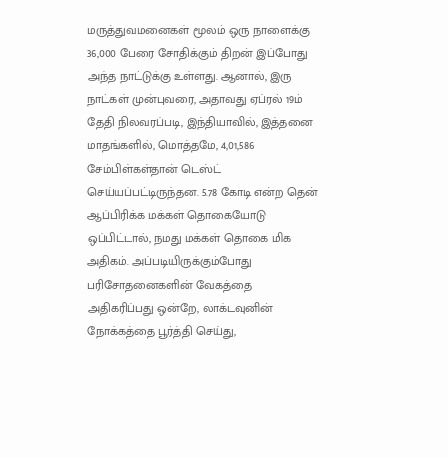மருத்துவமனைகள் மூலம் ஒரு நாளைக்கு 36,000 பேரை சோதிக்கும் திறன் இப்போது அந்த நாட்டுக்கு உள்ளது. ஆனால், இரு நாட்கள் முன்புவரை, அதாவது ஏப்ரல் 19ம் தேதி நிலவரப்படி, இந்தியாவில், இத்தனை மாதங்களில், மொத்தமே, 4,01,586 சேம்பிள்கள்தான் டெஸ்ட் செய்யப்பட்டிருந்தன. 5.78 கோடி என்ற தென் ஆப்பிரிக்க மக்கள் தொகையோடு ஒப்பிட்டால், நமது மக்கள் தொகை மிக அதிகம். அப்படியிருக்கும்போது பரிசோதனைகளின் வேகத்தை அதிகரிப்பது ஒன்றே, லாக்டவுனின் நோக்கத்தை பூர்த்தி செய்து,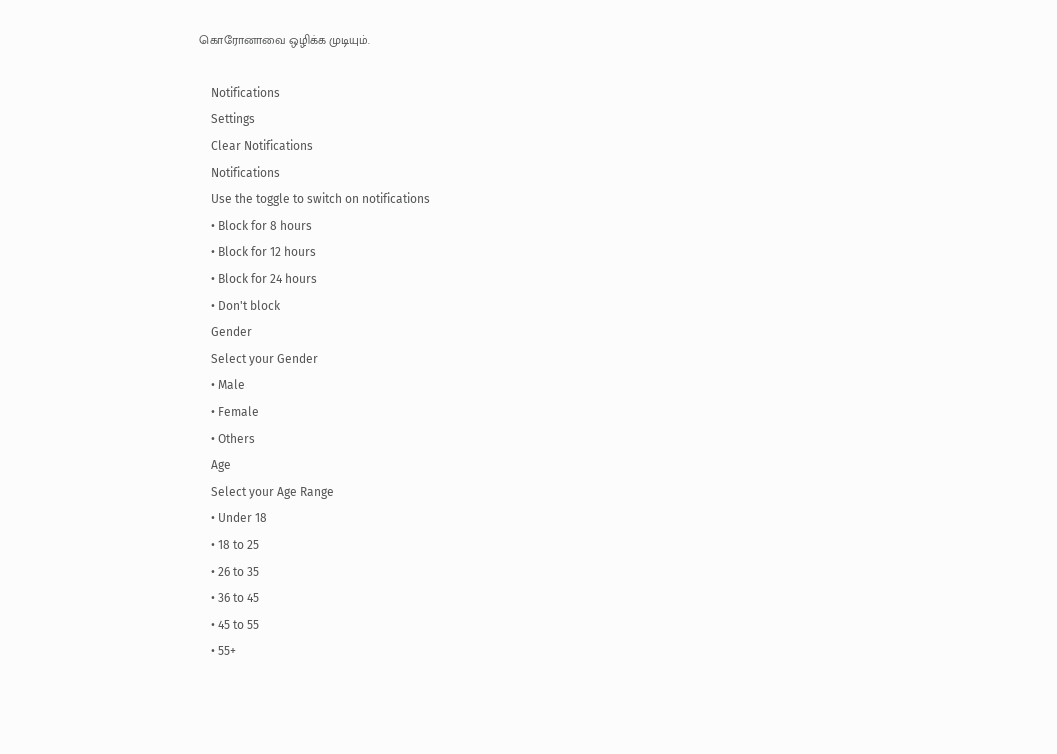கொரோனாவை ஒழிக்க முடியும்.

    Notifications
    Settings
    Clear Notifications
    Notifications
    Use the toggle to switch on notifications
    • Block for 8 hours
    • Block for 12 hours
    • Block for 24 hours
    • Don't block
    Gender
    Select your Gender
    • Male
    • Female
    • Others
    Age
    Select your Age Range
    • Under 18
    • 18 to 25
    • 26 to 35
    • 36 to 45
    • 45 to 55
    • 55+